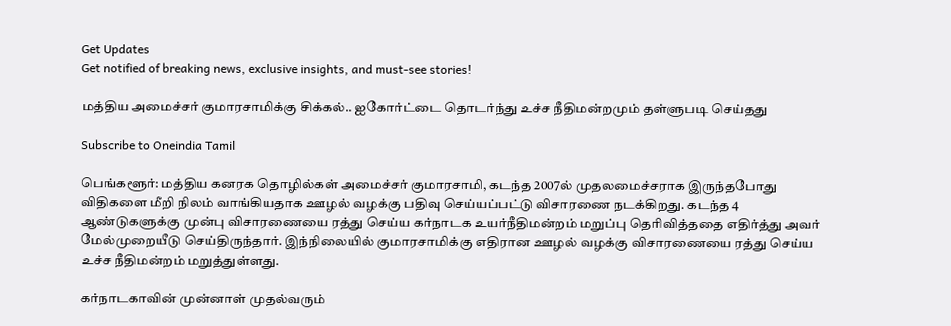Get Updates
Get notified of breaking news, exclusive insights, and must-see stories!

மத்திய அமைச்சர் குமாரசாமிக்கு சிக்கல்.. ஐகோர்ட்டை தொடர்ந்து உச்ச நீதிமன்றமும் தள்ளுபடி செய்தது

Subscribe to Oneindia Tamil

பெங்களூர்: மத்திய கனரக தொழில்கள் அமைச்சர் குமாரசாமி, கடந்த 2007ல் முதலமைச்சராக இருந்தபோது விதிகளை மீறி நிலம் வாங்கியதாக ஊழல் வழக்கு பதிவு செய்யப்பட்டு விசாரணை நடக்கிறது. கடந்த 4 ஆண்டுகளுக்கு முன்பு விசாரணையை ரத்து செய்ய கர்நாடக உயர்நீதிமன்றம் மறுப்பு தெரிவித்ததை எதிர்த்து அவர் மேல்முறையீடு செய்திருந்தார். இந்நிலையில் குமாரசாமிக்கு எதிரான ஊழல் வழக்கு விசாரணையை ரத்து செய்ய உச்ச நீதிமன்றம் மறுத்துள்ளது.

கர்நாடகாவின் முன்னாள் முதல்வரும்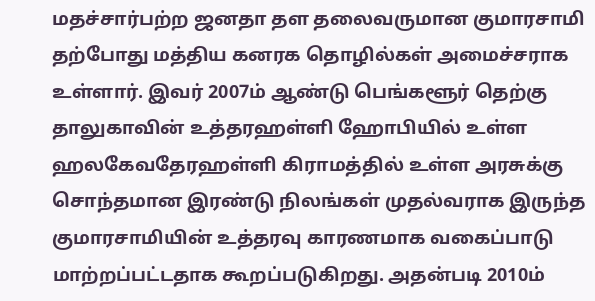மதச்சார்பற்ற ஜனதா தள தலைவருமான குமாரசாமி தற்போது மத்திய கனரக தொழில்கள் அமைச்சராக உள்ளார். இவர் 2007ம் ஆண்டு பெங்களூர் தெற்கு தாலுகாவின் உத்தரஹள்ளி ஹோபியில் உள்ள ஹலகேவதேரஹள்ளி கிராமத்தில் உள்ள அரசுக்கு சொந்தமான இரண்டு நிலங்கள் முதல்வராக இருந்த குமாரசாமியின் உத்தரவு காரணமாக வகைப்பாடு மாற்றப்பட்டதாக கூறப்படுகிறது. அதன்படி 2010ம்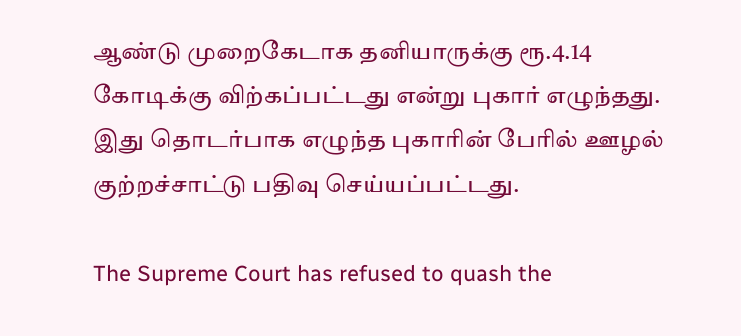ஆண்டு முறைகேடாக தனியாருக்கு ரூ.4.14 கோடிக்கு விற்கப்பட்டது என்று புகார் எழுந்தது. இது தொடர்பாக எழுந்த புகாரின் பேரில் ஊழல் குற்றச்சாட்டு பதிவு செய்யப்பட்டது.

The Supreme Court has refused to quash the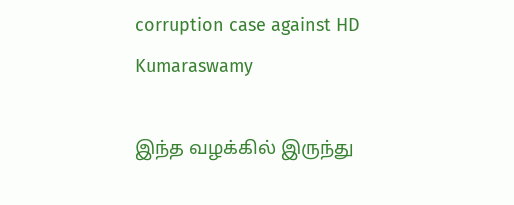corruption case against HD Kumaraswamy

இந்த வழக்கில் இருந்து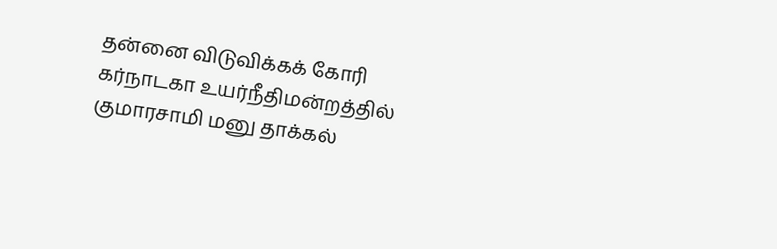தன்னை விடுவிக்கக் கோரி கர்நாடகா உயர்நீதிமன்றத்தில் குமாரசாமி மனு தாக்கல்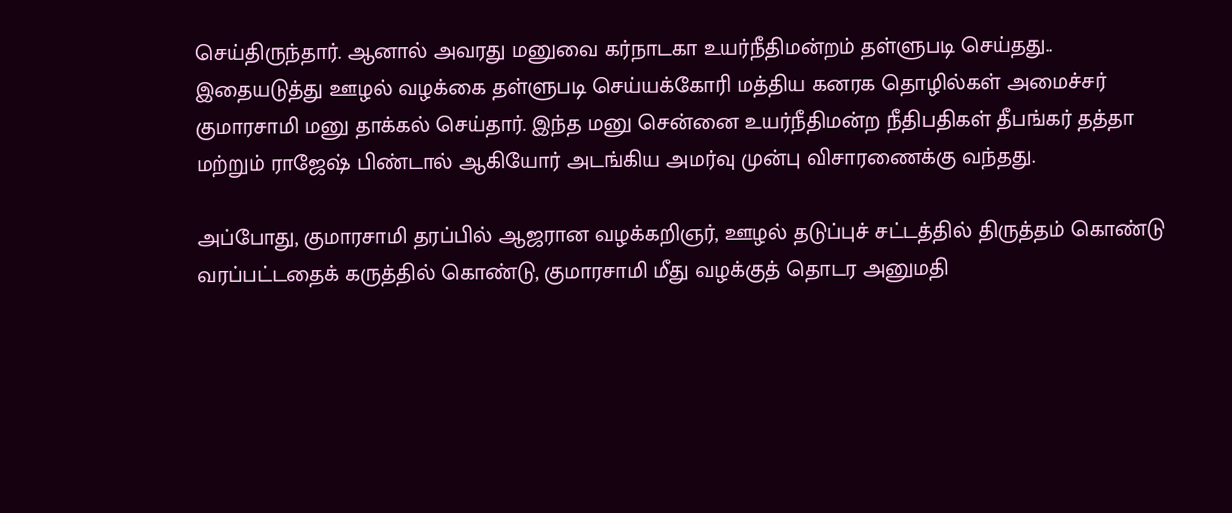செய்திருந்தார். ஆனால் அவரது மனுவை கர்நாடகா உயர்நீதிமன்றம் தள்ளுபடி செய்தது.. இதையடுத்து ஊழல் வழக்கை தள்ளுபடி செய்யக்கோரி மத்திய கனரக தொழில்கள் அமைச்சர் குமாரசாமி மனு தாக்கல் செய்தார். இந்த மனு சென்னை உயர்நீதிமன்ற நீதிபதிகள் தீபங்கர் தத்தா மற்றும் ராஜேஷ் பிண்டால் ஆகியோர் அடங்கிய அமர்வு முன்பு விசாரணைக்கு வந்தது.

அப்போது, குமாரசாமி தரப்பில் ஆஜரான வழக்கறிஞர், ஊழல் தடுப்புச் சட்டத்தில் திருத்தம் கொண்டு வரப்பட்டதைக் கருத்தில் கொண்டு, குமாரசாமி மீது வழக்குத் தொடர அனுமதி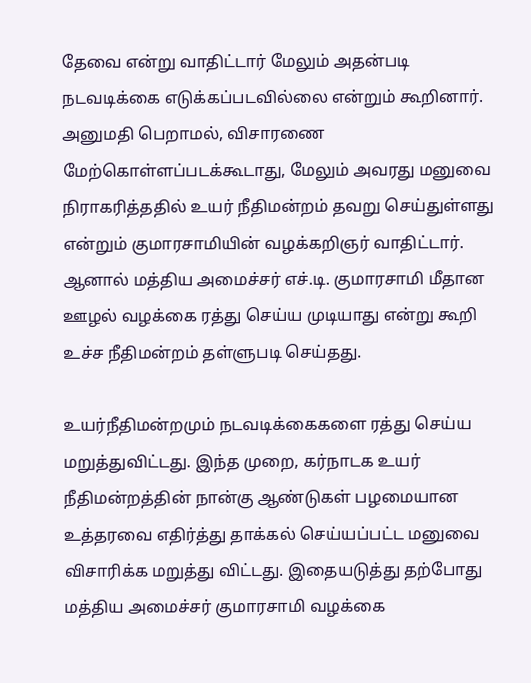தேவை என்று வாதிட்டார் மேலும் அதன்படி நடவடிக்கை எடுக்கப்படவில்லை என்றும் கூறினார். அனுமதி பெறாமல், விசாரணை மேற்கொள்ளப்படக்கூடாது, மேலும் அவரது மனுவை நிராகரித்ததில் உயர் நீதிமன்றம் தவறு செய்துள்ளது என்றும் குமாரசாமியின் வழக்கறிஞர் வாதிட்டார். ஆனால் மத்திய அமைச்சர் எச்.டி. குமாரசாமி மீதான ஊழல் வழக்கை ரத்து செய்ய முடியாது என்று கூறி உச்ச நீதிமன்றம் தள்ளுபடி செய்தது.

உயர்நீதிமன்றமும் நடவடிக்கைகளை ரத்து செய்ய மறுத்துவிட்டது. இந்த முறை, கர்நாடக உயர் நீதிமன்றத்தின் நான்கு ஆண்டுகள் பழமையான உத்தரவை எதிர்த்து தாக்கல் செய்யப்பட்ட மனுவை விசாரிக்க மறுத்து விட்டது. இதையடுத்து தற்போது மத்திய அமைச்சர் குமாரசாமி வழக்கை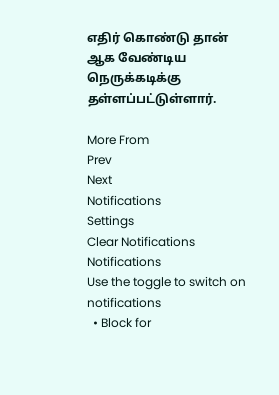எதிர் கொண்டு தான் ஆக வேண்டிய நெருக்கடிக்கு தள்ளப்பட்டுள்ளார்.

More From
Prev
Next
Notifications
Settings
Clear Notifications
Notifications
Use the toggle to switch on notifications
  • Block for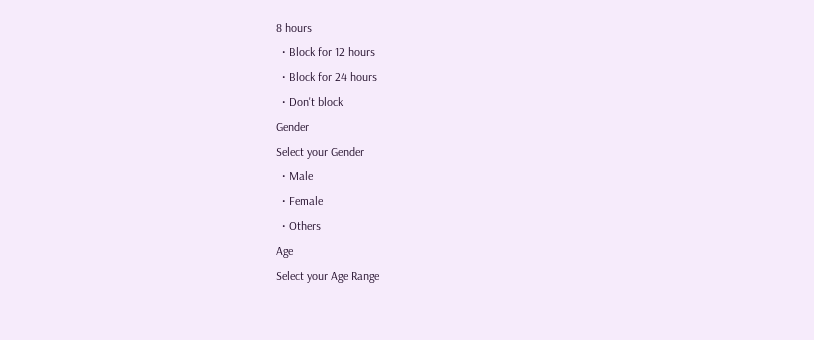8 hours
  • Block for 12 hours
  • Block for 24 hours
  • Don't block
Gender
Select your Gender
  • Male
  • Female
  • Others
Age
Select your Age Range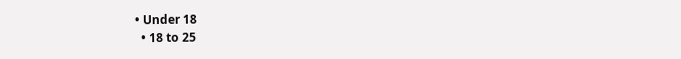• Under 18
  • 18 to 25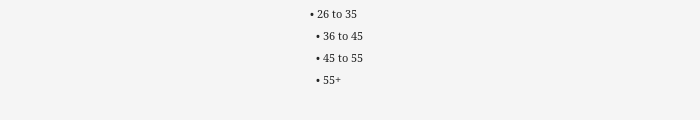• 26 to 35
  • 36 to 45
  • 45 to 55
  • 55+